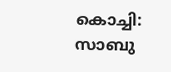കൊച്ചി: സാബു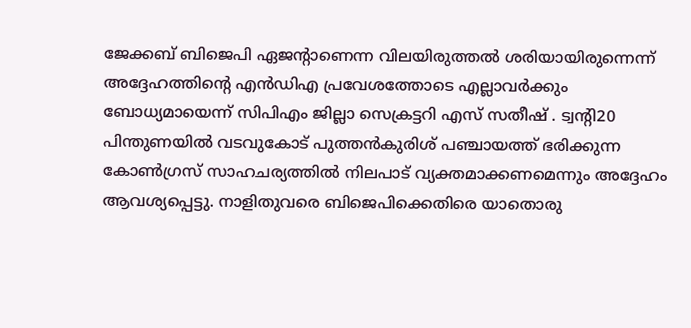ജേക്കബ് ബിജെപി ഏജന്റാണെന്ന വിലയിരുത്തൽ ശരിയായിരുന്നെന്ന് അദ്ദേഹത്തിന്റെ എൻഡിഎ പ്രവേശത്തോടെ എല്ലാവർക്കും ബോധ്യമായെന്ന് സിപിഎം ജില്ലാ സെക്രട്ടറി എസ് സതീഷ് . ട്വന്റി20 പിന്തുണയിൽ വടവുകോട് പുത്തൻകുരിശ് പഞ്ചായത്ത് ഭരിക്കുന്ന കോൺഗ്രസ് സാഹചര്യത്തിൽ നിലപാട് വ്യക്തമാക്കണമെന്നും അദ്ദേഹം ആവശ്യപ്പെട്ടു. നാളിതുവരെ ബിജെപിക്കെതിരെ യാതൊരു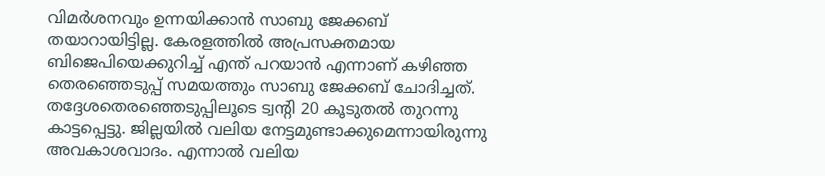വിമർശനവും ഉന്നയിക്കാൻ സാബു ജേക്കബ് തയാറായിട്ടില്ല. കേരളത്തിൽ അപ്രസക്തമായ ബിജെപിയെക്കുറിച്ച് എന്ത് പറയാൻ എന്നാണ് കഴിഞ്ഞ തെരഞ്ഞെടുപ്പ് സമയത്തും സാബു ജേക്കബ് ചോദിച്ചത്. തദ്ദേശതെരഞ്ഞെടുപ്പിലൂടെ ട്വന്റി 20 കൂടുതൽ തുറന്നു കാട്ടപ്പെട്ടു. ജില്ലയിൽ വലിയ നേട്ടമുണ്ടാക്കുമെന്നായിരുന്നു അവകാശവാദം. എന്നാൽ വലിയ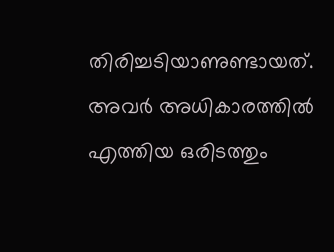തിരിച്ചടിയാണുണ്ടായത്. അവർ അധികാരത്തിൽ എത്തിയ ഒരിടത്തും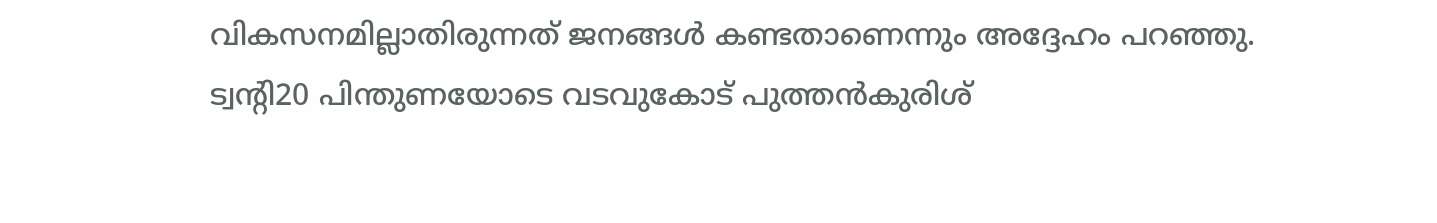വികസനമില്ലാതിരുന്നത് ജനങ്ങൾ കണ്ടതാണെന്നും അദ്ദേഹം പറഞ്ഞു.
ട്വന്റി20 പിന്തുണയോടെ വടവുകോട് പുത്തൻകുരിശ്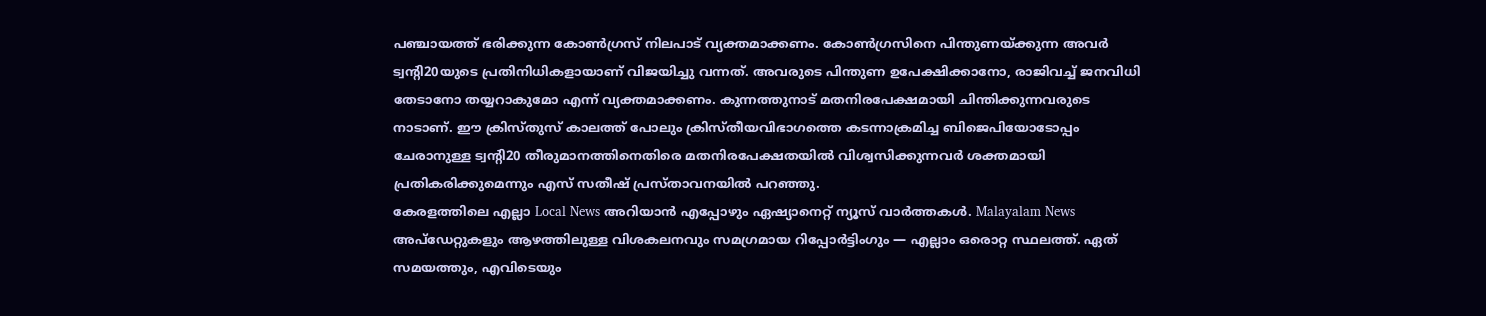പഞ്ചായത്ത് ഭരിക്കുന്ന കോൺഗ്രസ് നിലപാട് വ്യക്തമാക്കണം. കോൺഗ്രസിനെ പിന്തുണയ്ക്കുന്ന അവർ ട്വന്റി20യുടെ പ്രതിനിധികളായാണ് വിജയിച്ചു വന്നത്. അവരുടെ പിന്തുണ ഉപേക്ഷിക്കാനോ, രാജിവച്ച് ജനവിധി തേടാനോ തയ്യറാകുമോ എന്ന് വ്യക്തമാക്കണം. കുന്നത്തുനാട് മതനിരപേക്ഷമായി ചിന്തിക്കുന്നവരുടെ നാടാണ്. ഈ ക്രിസ്തുസ് കാലത്ത് പോലും ക്രിസ്തീയവിഭാഗത്തെ കടന്നാക്രമിച്ച ബിജെപിയോടോപ്പം ചേരാനുള്ള ട്വന്റി20 തീരുമാനത്തിനെതിരെ മതനിരപേക്ഷതയിൽ വിശ്വസിക്കുന്നവർ ശക്തമായി പ്രതികരിക്കുമെന്നും എസ് സതീഷ് പ്രസ്താവനയിൽ പറഞ്ഞു.
കേരളത്തിലെ എല്ലാ Local News അറിയാൻ എപ്പോഴും ഏഷ്യാനെറ്റ് ന്യൂസ് വാർത്തകൾ. Malayalam News അപ്ഡേറ്റുകളും ആഴത്തിലുള്ള വിശകലനവും സമഗ്രമായ റിപ്പോർട്ടിംഗും — എല്ലാം ഒരൊറ്റ സ്ഥലത്ത്. ഏത് സമയത്തും, എവിടെയും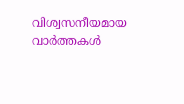വിശ്വസനീയമായ വാർത്തകൾ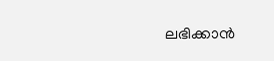ലഭിക്കാൻ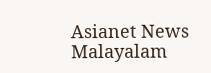Asianet News Malayalam